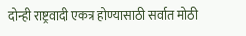दोन्ही राष्ट्रवादी एकत्र होण्यासाठी सर्वात मोठी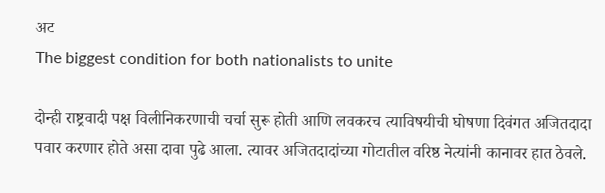अट
The biggest condition for both nationalists to unite

दोन्ही राष्ट्रवादी पक्ष विलीनिकरणाची चर्चा सुरू होती आणि लवकरच त्याविषयीची घोषणा दिवंगत अजितदादा पवार करणार होते असा दावा पुढे आला. त्यावर अजितदादांच्या गोटातील वरिष्ठ नेत्यांनी कानावर हात ठेवले.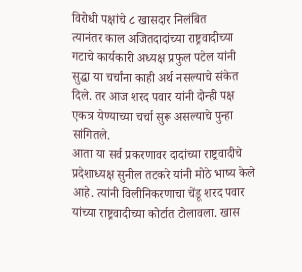विरोधी पक्षांचे ८ खासदार निलंबित
त्यानंतर काल अजितदादांच्या राष्ट्रवादीच्या गटाचे कार्यकारी अध्यक्ष प्रफुल पटेल यांनी सुद्धा या चर्चांना काही अर्थ नसल्याचे संकेत दिले. तर आज शरद पवार यांनी दोन्ही पक्ष एकत्र येण्याच्या चर्चा सुरू असल्याचे पुन्हा सांगितले.
आता या सर्व प्रकरणावर दादांच्या राष्ट्रवादीचे प्रदेशाध्यक्ष सुनील तटकरे यांनी मोठे भाष्य केले आहे. त्यांनी विलीनिकरणाचा चेंडू शरद पवार यांच्या राष्ट्रवादीच्या कोर्टात टोलावला. खास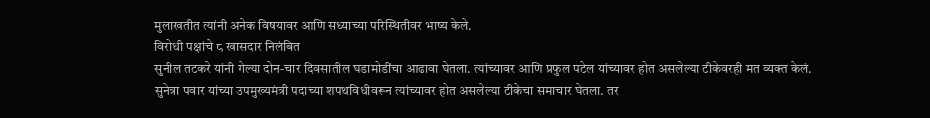मुलाखतीत त्यांनी अनेक विषयावर आणि सध्याच्या परिस्थितीवर भाष्य केले.
विरोधी पक्षांचे ८ खासदार निलंबित
सुनील तटकरे यांनी गेल्या दोन-चार दिवसातील घडामोडींचा आढावा घेतला. त्यांच्यावर आणि प्रफुल पटेल यांच्यावर होत असलेल्या टीकेवरही मत व्यक्त केलं.
सुनेत्रा पवार यांच्या उपमुख्यमंत्री पदाच्या शपथविधीवरून त्यांच्यावर होत असलेल्या टीकेचा समाचार घेतला. तर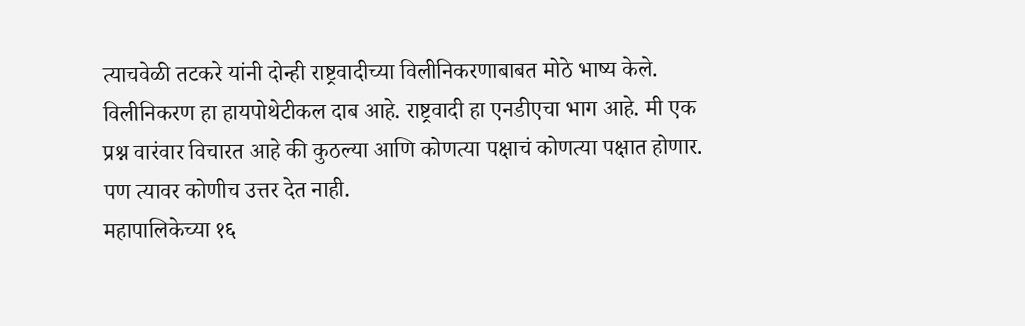त्याचवेळी तटकरे यांनी दोन्ही राष्ट्रवादीच्या विलीनिकरणाबाबत मोठे भाष्य केले.
विलीनिकरण हा हायपोथेटीकल दाब आहे. राष्ट्रवादी हा एनडीएचा भाग आहे. मी एक प्रश्न वारंवार विचारत आहे की कुठल्या आणि कोणत्या पक्षाचं कोणत्या पक्षात होणार. पण त्यावर कोणीच उत्तर देत नाही.
महापालिकेच्या १६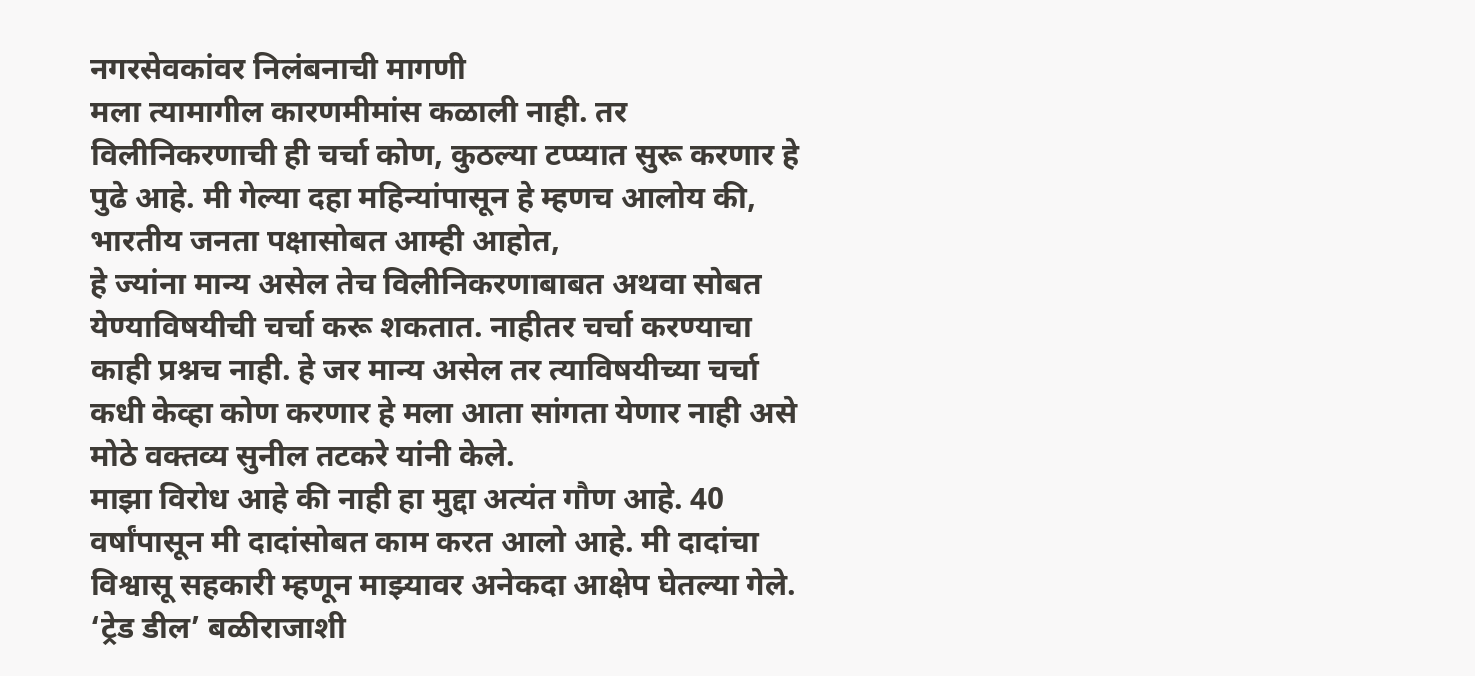नगरसेवकांवर निलंबनाची मागणी
मला त्यामागील कारणमीमांस कळाली नाही. तर विलीनिकरणाची ही चर्चा कोण, कुठल्या टप्प्यात सुरू करणार हे पुढे आहे. मी गेल्या दहा महिन्यांपासून हे म्हणच आलोय की, भारतीय जनता पक्षासोबत आम्ही आहोत,
हे ज्यांना मान्य असेल तेच विलीनिकरणाबाबत अथवा सोबत येण्याविषयीची चर्चा करू शकतात. नाहीतर चर्चा करण्याचा काही प्रश्नच नाही. हे जर मान्य असेल तर त्याविषयीच्या चर्चा कधी केव्हा कोण करणार हे मला आता सांगता येणार नाही असे मोठे वक्तव्य सुनील तटकरे यांनी केले.
माझा विरोध आहे की नाही हा मुद्दा अत्यंत गौण आहे. 40 वर्षांपासून मी दादांसोबत काम करत आलो आहे. मी दादांचा विश्वासू सहकारी म्हणून माझ्यावर अनेकदा आक्षेप घेतल्या गेले.
‘ट्रेड डील’ बळीराजाशी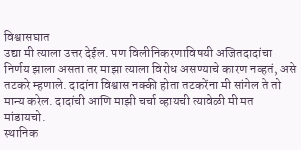विश्वासघात
उद्या मी त्याला उत्तर देईल. पण विलीनिकरणाविषयी अजितदादांचा निर्णय झाला असता तर माझा त्याला विरोध असण्याचे कारण नव्हतं, असे तटकरे म्हणाले. दादांना विश्वास नक्की होता तटकरेंना मी सांगेल ते तो मान्य करेल. दादांची आणि माझी चर्चा व्हायची त्यावेळी मी मत मांडायचो.
स्थानिक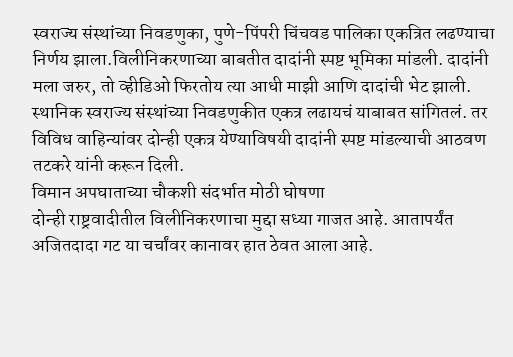स्वराज्य संस्थांच्या निवडणुका, पुणे-पिंपरी चिंचवड पालिका एकत्रित लढण्याचा निर्णय झाला.विलीनिकरणाच्या बाबतीत दादांनी स्पष्ट भूमिका मांडली. दादांनी मला जरुर, तो व्हीडिओ फिरतोय त्या आधी माझी आणि दादांची भेट झाली.
स्थानिक स्वराज्य संस्थांच्या निवडणुकीत एकत्र लढायचं याबाबत सांगितलं. तर विविध वाहिन्यांवर दोन्ही एकत्र येण्याविषयी दादांनी स्पष्ट मांडल्याची आठवण तटकरे यांनी करून दिली.
विमान अपघाताच्या चौकशी संदर्भात मोठी घोषणा
दोन्ही राष्ट्रवादीतील विलीनिकरणाचा मुद्दा सध्या गाजत आहे. आतापर्यंत अजितदादा गट या चर्चांवर कानावर हात ठेवत आला आहे.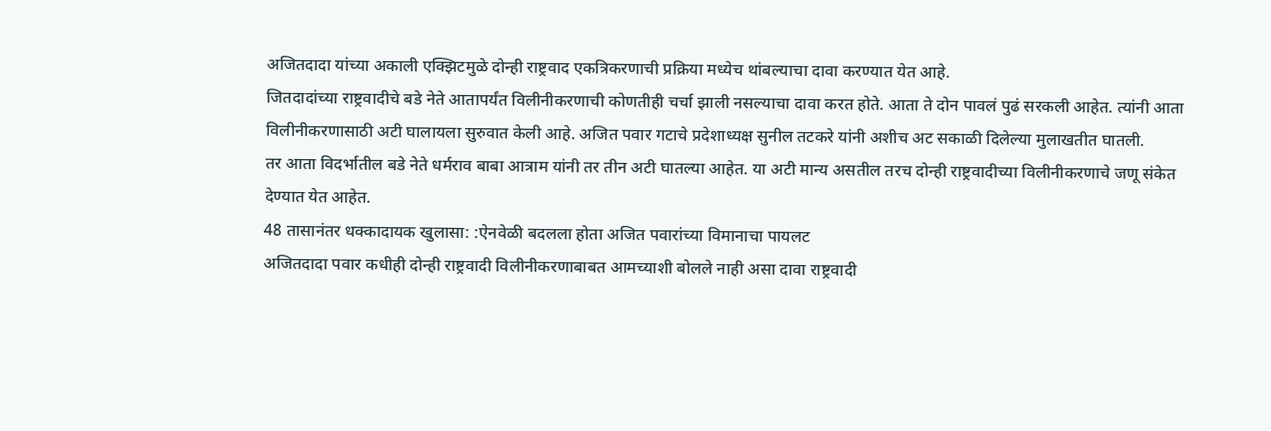अजितदादा यांच्या अकाली एक्झिटमुळे दोन्ही राष्ट्रवाद एकत्रिकरणाची प्रक्रिया मध्येच थांबल्याचा दावा करण्यात येत आहे.
जितदादांच्या राष्ट्रवादीचे बडे नेते आतापर्यंत विलीनीकरणाची कोणतीही चर्चा झाली नसल्याचा दावा करत होते. आता ते दोन पावलं पुढं सरकली आहेत. त्यांनी आता विलीनीकरणासाठी अटी घालायला सुरुवात केली आहे. अजित पवार गटाचे प्रदेशाध्यक्ष सुनील तटकरे यांनी अशीच अट सकाळी दिलेल्या मुलाखतीत घातली.
तर आता विदर्भातील बडे नेते धर्मराव बाबा आत्राम यांनी तर तीन अटी घातल्या आहेत. या अटी मान्य असतील तरच दोन्ही राष्ट्रवादीच्या विलीनीकरणाचे जणू संकेत देण्यात येत आहेत.
48 तासानंतर धक्कादायक खुलासा: :ऐनवेळी बदलला होता अजित पवारांच्या विमानाचा पायलट
अजितदादा पवार कधीही दोन्ही राष्ट्रवादी विलीनीकरणाबाबत आमच्याशी बोलले नाही असा दावा राष्ट्रवादी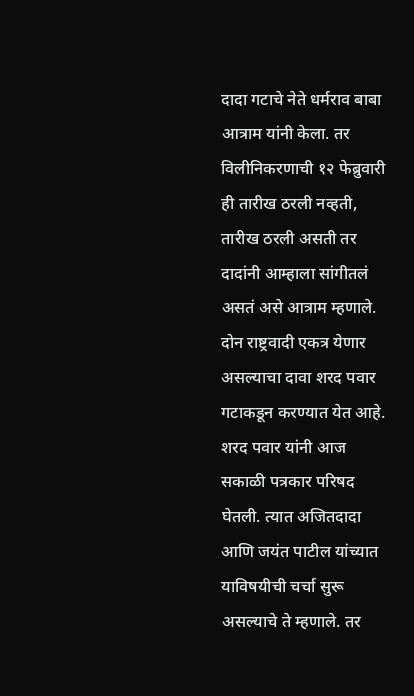दादा गटाचे नेते धर्मराव बाबा आत्राम यांनी केला. तर विलीनिकरणाची १२ फेब्रुवारी ही तारीख ठरली नव्हती, तारीख ठरली असती तर दादांनी आम्हाला सांगीतलं असतं असे आत्राम म्हणाले.
दोन राष्ट्रवादी एकत्र येणार असल्याचा दावा शरद पवार गटाकडून करण्यात येत आहे. शरद पवार यांनी आज सकाळी पत्रकार परिषद घेतली. त्यात अजितदादा आणि जयंत पाटील यांच्यात याविषयीची चर्चा सुरू असल्याचे ते म्हणाले. तर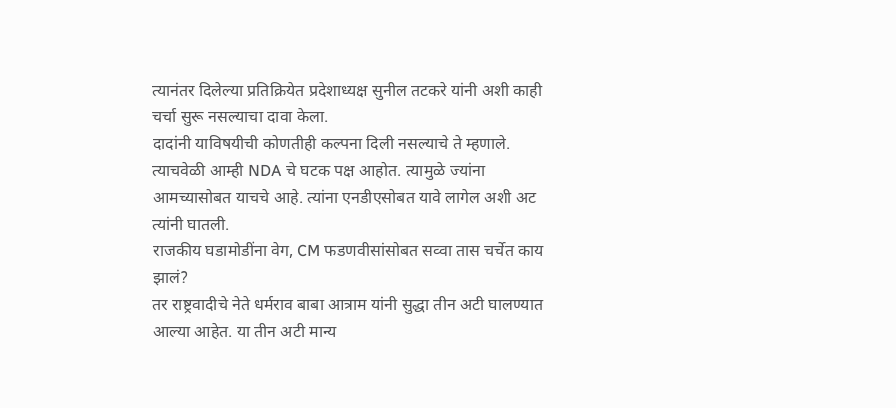त्यानंतर दिलेल्या प्रतिक्रियेत प्रदेशाध्यक्ष सुनील तटकरे यांनी अशी काही चर्चा सुरू नसल्याचा दावा केला.
दादांनी याविषयीची कोणतीही कल्पना दिली नसल्याचे ते म्हणाले. त्याचवेळी आम्ही NDA चे घटक पक्ष आहोत. त्यामुळे ज्यांना आमच्यासोबत याचचे आहे. त्यांना एनडीएसोबत यावे लागेल अशी अट त्यांनी घातली.
राजकीय घडामोडींना वेग, CM फडणवीसांसोबत सव्वा तास चर्चेत काय झालं?
तर राष्ट्रवादीचे नेते धर्मराव बाबा आत्राम यांनी सुद्धा तीन अटी घालण्यात आल्या आहेत. या तीन अटी मान्य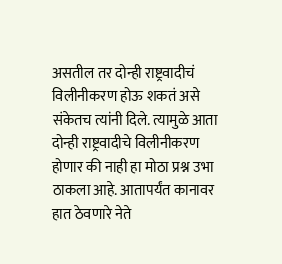असतील तर दोन्ही राष्ट्रवादीचं विलीनीकरण होऊ शकतं असे संकेतच त्यांनी दिले. त्यामुळे आता दोन्ही राष्ट्रवादीचे विलीनीकरण होणार की नाही हा मोठा प्रश्न उभा ठाकला आहे. आतापर्यंत कानावर हात ठेवणारे नेते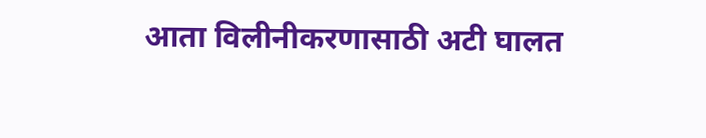आता विलीनीकरणासाठी अटी घालत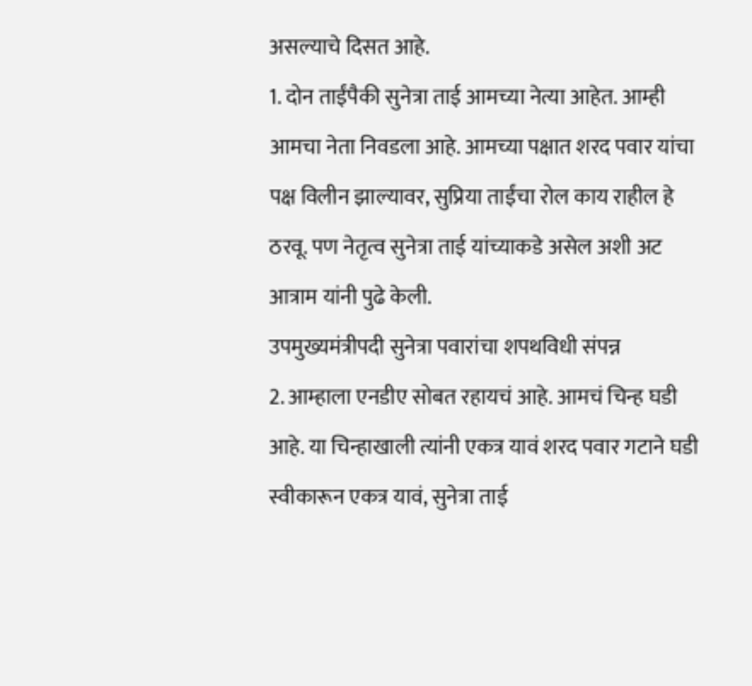असल्याचे दिसत आहे.
1. दोन ताईंपैकी सुनेत्रा ताई आमच्या नेत्या आहेत. आम्ही आमचा नेता निवडला आहे. आमच्या पक्षात शरद पवार यांचा पक्ष विलीन झाल्यावर, सुप्रिया ताईंचा रोल काय राहील हे ठरवू. पण नेतृत्व सुनेत्रा ताई यांच्याकडे असेल अशी अट आत्राम यांनी पुढे केली.
उपमुख्यमंत्रीपदी सुनेत्रा पवारांचा शपथविधी संपन्न
2. आम्हाला एनडीए सोबत रहायचं आहे. आमचं चिन्ह घडी आहे. या चिन्हाखाली त्यांनी एकत्र यावं शरद पवार गटाने घडी स्वीकारून एकत्र यावं, सुनेत्रा ताई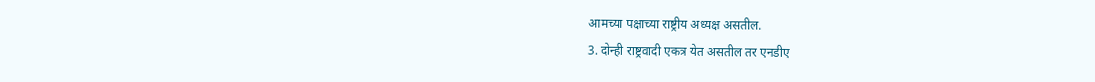आमच्या पक्षाच्या राष्ट्रीय अध्यक्ष असतील.
3. दोन्ही राष्ट्रवादी एकत्र येत असतील तर एनडीए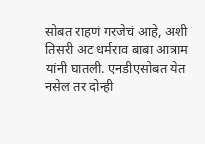सोबत राहणं गरजेचं आहे, अशी तिसरी अट धर्मराव बाबा आत्राम यांनी घातली. एनडीएसोबत येत नसेल तर दोन्ही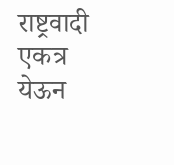राष्ट्रवादी एकत्र येऊन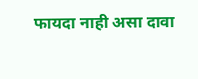फायदा नाही असा दावा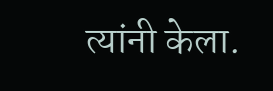त्यांनी केला.